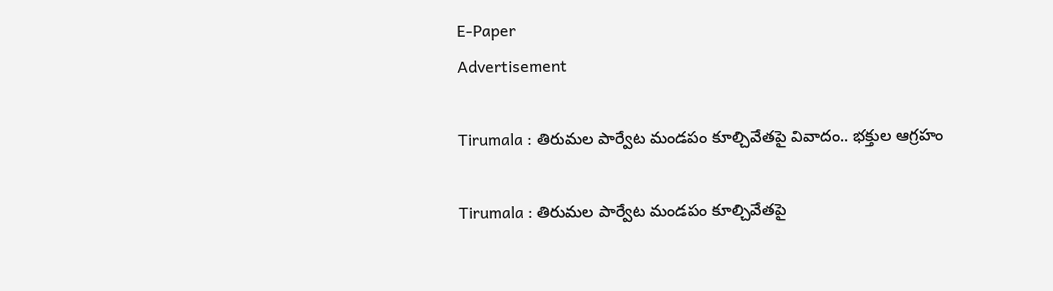E-Paper
Advertisement

Tirumala : తిరుమల పార్వేట మండపం కూల్చివేతపై వివాదం.. భక్తుల ఆగ్రహం

Tirumala : తిరుమల పార్వేట మండపం కూల్చివేతపై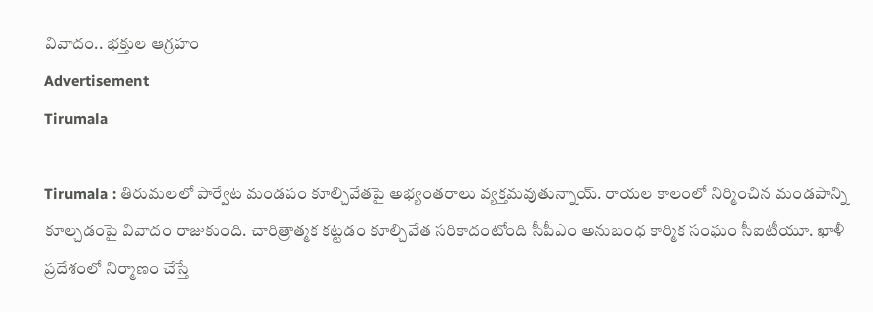వివాదం.. భక్తుల ఆగ్రహం
Advertisement
Tirumala

Tirumala : తిరుమలలో పార్వేట మండపం కూల్చివేతపై అభ్యంతరాలు వ్యక్తమవుతున్నాయ్‌. రాయల కాలంలో నిర్మించిన మండపాన్ని కూల్చడంపై వివాదం రాజుకుంది. చారిత్రాత్మక కట్టడం కూల్చివేత సరికాదంటోంది సీపీఎం అనుబంధ కార్మిక సంఘం సీఐటీయూ. ఖాళీ ప్రదేశంలో నిర్మాణం చేస్తే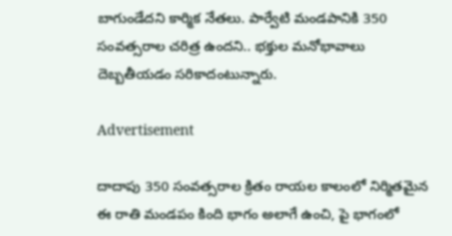బాగుండేదని కార్మిక నేతలు. పార్వేటి మండపానికి 350 సంవత్సరాల చరిత్ర ఉందని.. భక్తుల మనోభావాలు దెబ్బతీయడం సరికాదంటున్నారు.

Advertisement

దాదాపు 350 సంవత్సరాల క్రితం రాయల కాలంలో నిర్మితమైన ఈ రాతి మండపం కింది భాగం అలాగే ఉంచి, పై భాగంలో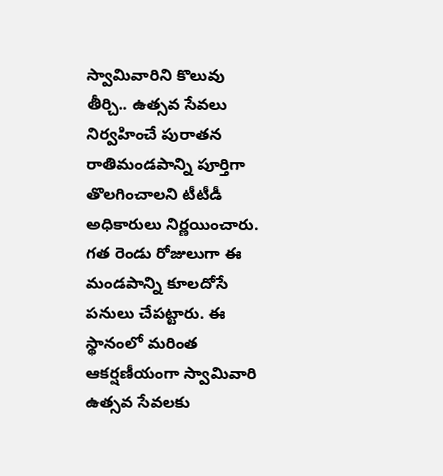స్వామివారిని కొలువు తీర్చి.. ఉత్సవ సేవలు నిర్వహించే పురాతన రాతిమండపాన్ని పూర్తిగా తొలగించాలని టీటీడీ అధికారులు నిర్ణయించారు. గత రెండు రోజులుగా ఈ మండపాన్ని కూలదోసే పనులు చేపట్టారు. ఈ స్థానంలో మరింత ఆకర్షణీయంగా స్వామివారి ఉత్సవ సేవలకు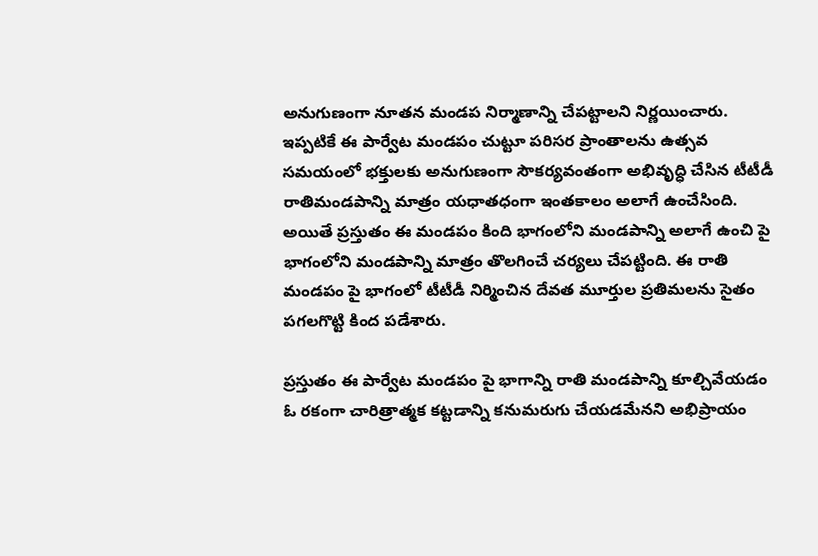అనుగుణంగా నూతన మండప నిర్మాణాన్ని చేపట్టాలని నిర్ణయించారు. ఇప్పటికే ఈ పార్వేట మండపం చుట్టూ పరిసర ప్రాంతాలను ఉత్సవ సమయంలో భక్తులకు అనుగుణంగా సౌకర్యవంతంగా అభివృద్ధి చేసిన టీటీడీ రాతిమండపాన్ని మాత్రం యధాతధంగా ఇంతకాలం అలాగే ఉంచేసింది. అయితే ప్రస్తుతం ఈ మండపం కింది భాగంలోని మండపాన్ని అలాగే ఉంచి పై భాగంలోని మండపాన్ని మాత్రం తొలగించే చర్యలు చేపట్టింది. ఈ రాతి మండపం పై భాగంలో టీటీడీ నిర్మించిన దేవత మూర్తుల ప్రతిమలను సైతం పగలగొట్టి కింద పడేశారు.

ప్రస్తుతం ఈ పార్వేట మండపం పై భాగాన్ని రాతి మండపాన్ని కూల్చివేయడం ఓ రకంగా చారిత్రాత్మక కట్టడాన్ని కనుమరుగు చేయడమేనని అభిప్రాయం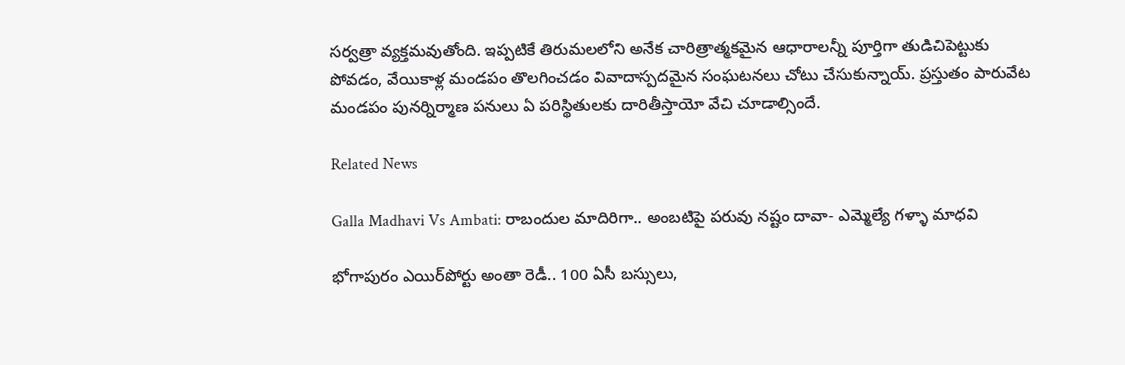సర్వత్రా వ్యక్తమవుతోంది. ఇప్పటికే తిరుమలలోని అనేక చారిత్రాత్మకమైన ఆధారాలన్నీ పూర్తిగా తుడిచిపెట్టుకు పోవడం, వేయికాళ్ల మండపం తొలగించడం వివాదాస్పదమైన సంఘటనలు చోటు చేసుకున్నాయ్. ప్రస్తుతం పారువేట మండపం పునర్నిర్మాణ పనులు ఏ పరిస్థితులకు దారితీస్తాయో వేచి చూడాల్సిందే.

Related News

Galla Madhavi Vs Ambati: రాబందుల మాదిరిగా.. అంబటిపై పరువు నష్టం దావా- ఎమ్మెల్యే గళ్ళా మాధవి

భోగాపురం ఎయిర్‌పోర్టు అంతా రెడీ.. 100 ఏసీ బస్సులు,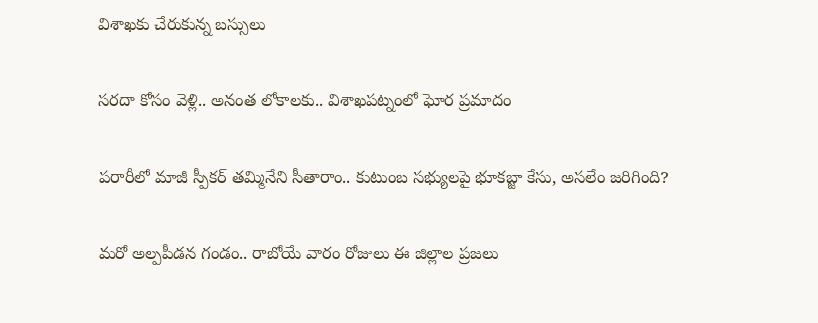విశాఖకు చేరుకున్న బస్సులు

సరదా కోసం వెళ్లి.. అనంత లోకాలకు.. విశాఖపట్నంలో ఘోర ప్రమాదం

పరారీలో మాజీ స్పీకర్ తమ్మినేని సీతారాం.. కుటుంబ సభ్యులపై భూకబ్జా కేసు, అసలేం జరిగింది?

మరో అల్పపీడన గండం.. రాబోయే వారం రోజులు ఈ జిల్లాల ప్రజలు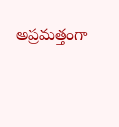అప్రమత్తంగా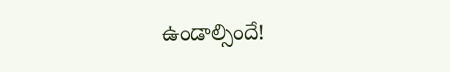ఉండాల్సిందే!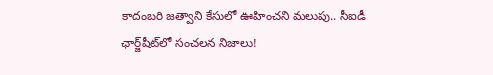కాదంబరి జత్వాని కేసులో ఊహించని మలుపు.. సీఐడీ ఛార్జ్‌షీట్‌లో సంచలన నిజాలు!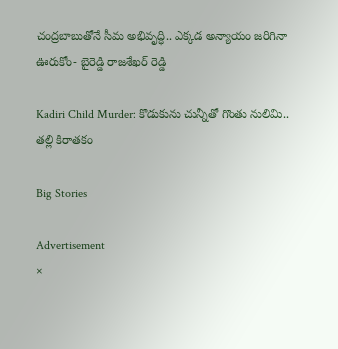చంద్రబాబుతోనే సీమ అభివృద్ధి.. ఎక్కడ అన్యాయం జరిగినా ఊరుకోం- బైరెడ్డి రాజశేఖర్ రెడ్డి

Kadiri Child Murder: కొడుకును చున్నీతో గొంతు నులిమి.. తల్లి కిరాతకం

Big Stories

Advertisement
×